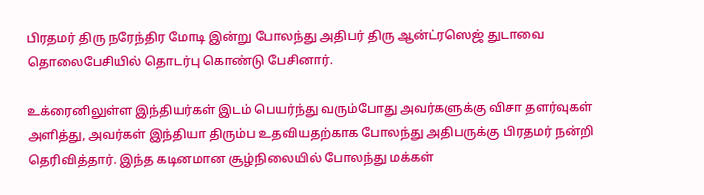பிரதமர் திரு நரேந்திர மோடி இன்று போலந்து அதிபர் திரு ஆன்ட்ரஸெஜ் துடாவை தொலைபேசியில் தொடர்பு கொண்டு பேசினார்.

உக்ரைனிலுள்ள இந்தியர்கள் இடம் பெயர்ந்து வரும்போது அவர்களுக்கு விசா தளர்வுகள் அளித்து, அவர்கள் இந்தியா திரும்ப உதவியதற்காக போலந்து அதிபருக்கு பிரதமர் நன்றி தெரிவித்தார். இந்த கடினமான சூழ்நிலையில் போலந்து மக்கள்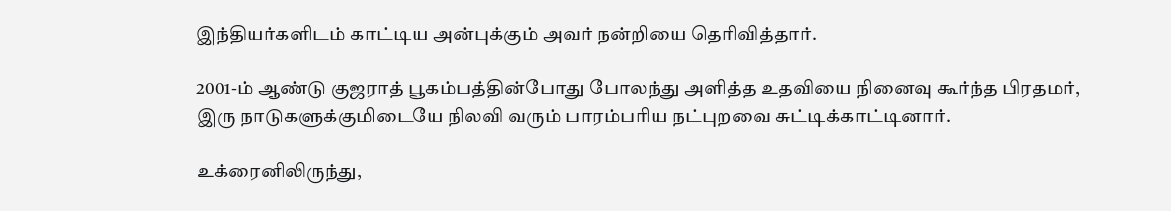இந்தியர்களிடம் காட்டிய அன்புக்கும் அவர் நன்றியை தெரிவித்தார்.

2001-ம் ஆண்டு குஜராத் பூகம்பத்தின்போது போலந்து அளித்த உதவியை நினைவு கூர்ந்த பிரதமர், இரு நாடுகளுக்குமிடையே நிலவி வரும் பாரம்பரிய நட்புறவை சுட்டிக்காட்டினார்.

உக்ரைனிலிருந்து,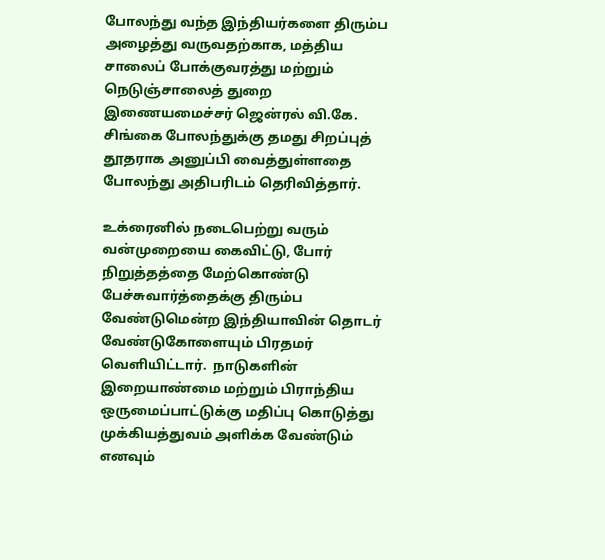போலந்து வந்த இந்தியர்களை திரும்ப அழைத்து வருவதற்காக, மத்திய சாலைப் போக்குவரத்து மற்றும் நெடுஞ்சாலைத் துறை இணையமைச்சர் ஜென்ரல் வி.கே. சிங்கை போலந்துக்கு தமது சிறப்புத் தூதராக அனுப்பி வைத்துள்ளதை போலந்து அதிபரிடம் தெரிவித்தார்.

உக்ரைனில் நடைபெற்று வரும் வன்முறையை கைவிட்டு, போர் நிறுத்தத்தை மேற்கொண்டு பேச்சுவார்த்தைக்கு திரும்ப வேண்டுமென்ற இந்தியாவின் தொடர் வேண்டுகோளையும் பிரதமர் வெளியிட்டார்.  நாடுகளின் இறையாண்மை மற்றும் பிராந்திய ஒருமைப்பாட்டுக்கு மதிப்பு கொடுத்து முக்கியத்துவம் அளிக்க வேண்டும் எனவும்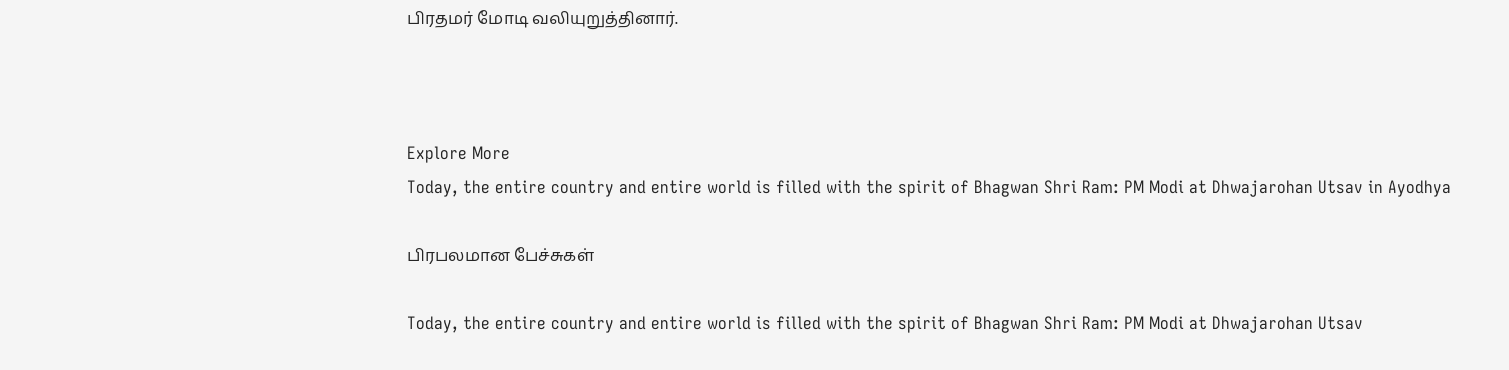பிரதமர் மோடி வலியுறுத்தினார்.



Explore More
Today, the entire country and entire world is filled with the spirit of Bhagwan Shri Ram: PM Modi at Dhwajarohan Utsav in Ayodhya

பிரபலமான பேச்சுகள்

Today, the entire country and entire world is filled with the spirit of Bhagwan Shri Ram: PM Modi at Dhwajarohan Utsav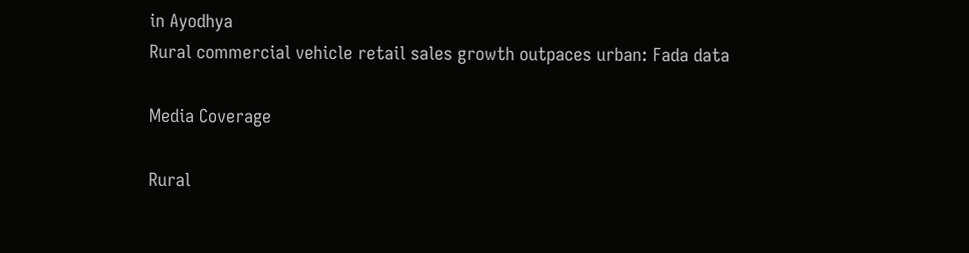in Ayodhya
Rural commercial vehicle retail sales growth outpaces urban: Fada data

Media Coverage

Rural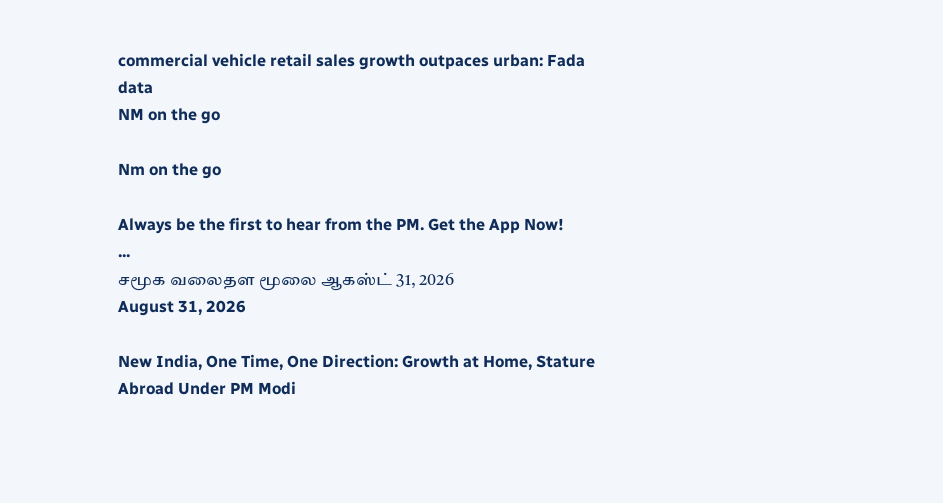commercial vehicle retail sales growth outpaces urban: Fada data
NM on the go

Nm on the go

Always be the first to hear from the PM. Get the App Now!
...
சமூக வலைதள மூலை ஆகஸ்ட் 31, 2026
August 31, 2026

New India, One Time, One Direction: Growth at Home, Stature Abroad Under PM Modi